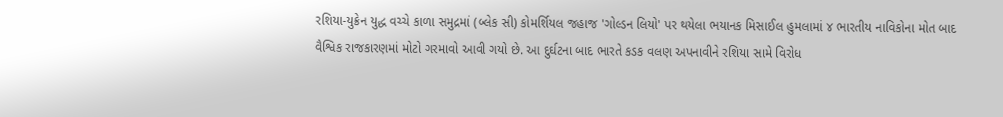રશિયા-યુક્રેન યુદ્ધ વચ્ચે કાળા સમુદ્રમાં (બ્લેક સી) કોમર્શિયલ જહાજ 'ગોલ્ડન લિયો' પર થયેલા ભયાનક મિસાઈલ હુમલામાં ૪ ભારતીય નાવિકોના મોત બાદ વૈશ્વિક રાજકારણમાં મોટો ગરમાવો આવી ગયો છે. આ દુર્ઘટના બાદ ભારતે કડક વલણ અપનાવીને રશિયા સામે વિરોધ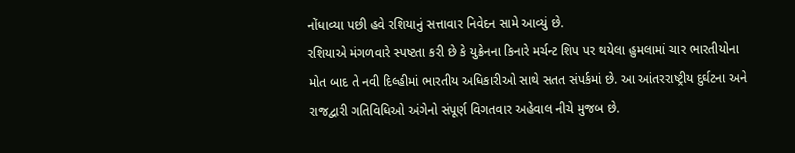નોંધાવ્યા પછી હવે રશિયાનું સત્તાવાર નિવેદન સામે આવ્યું છે.
રશિયાએ મંગળવારે સ્પષ્ટતા કરી છે કે યુક્રેનના કિનારે મર્ચન્ટ શિપ પર થયેલા હુમલામાં ચાર ભારતીયોના મોત બાદ તે નવી દિલ્હીમાં ભારતીય અધિકારીઓ સાથે સતત સંપર્કમાં છે. આ આંતરરાષ્ટ્રીય દુર્ઘટના અને રાજદ્વારી ગતિવિધિઓ અંગેનો સંપૂર્ણ વિગતવાર અહેવાલ નીચે મુજબ છે.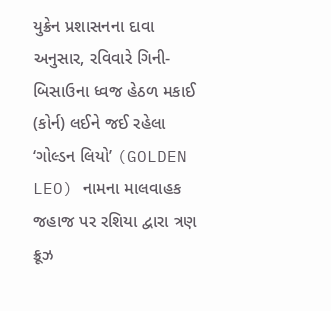યુક્રેન પ્રશાસનના દાવા અનુસાર, રવિવારે ગિની-બિસાઉના ધ્વજ હેઠળ મકાઈ (કોર્ન) લઈને જઈ રહેલા ‘ગોલ્ડન લિયો’ (GOLDEN LEO) નામના માલવાહક જહાજ પર રશિયા દ્વારા ત્રણ ક્રૂઝ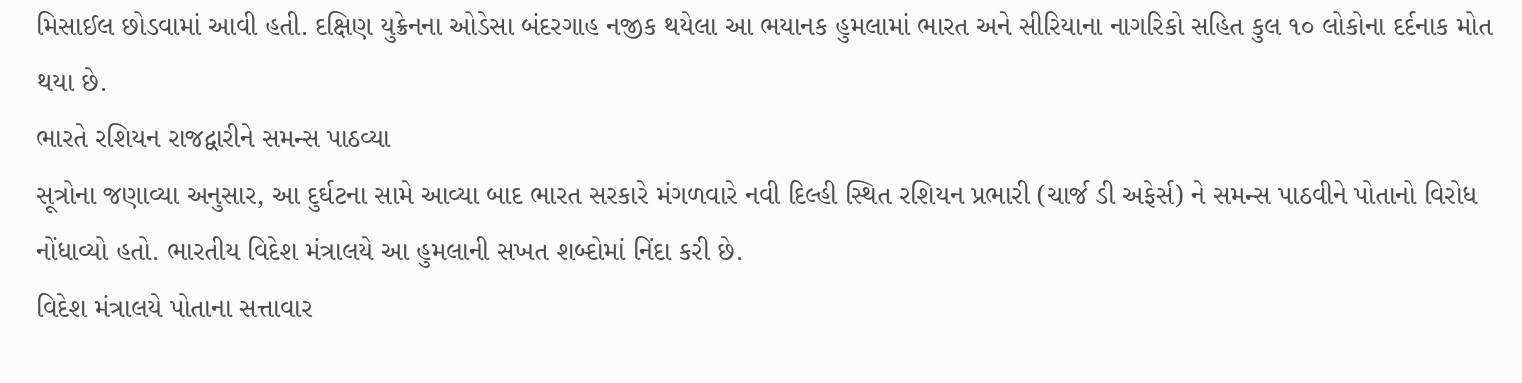મિસાઈલ છોડવામાં આવી હતી. દક્ષિણ યુક્રેનના ઓડેસા બંદરગાહ નજીક થયેલા આ ભયાનક હુમલામાં ભારત અને સીરિયાના નાગરિકો સહિત કુલ ૧૦ લોકોના દર્દનાક મોત થયા છે.
ભારતે રશિયન રાજદ્વારીને સમન્સ પાઠવ્યા
સૂત્રોના જણાવ્યા અનુસાર, આ દુર્ઘટના સામે આવ્યા બાદ ભારત સરકારે મંગળવારે નવી દિલ્હી સ્થિત રશિયન પ્રભારી (ચાર્જ ડી અફેર્સ) ને સમન્સ પાઠવીને પોતાનો વિરોધ નોંધાવ્યો હતો. ભારતીય વિદેશ મંત્રાલયે આ હુમલાની સખત શબ્દોમાં નિંદા કરી છે.
વિદેશ મંત્રાલયે પોતાના સત્તાવાર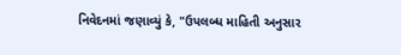નિવેદનમાં જણાવ્યું કે, "ઉપલબ્ધ માહિતી અનુસાર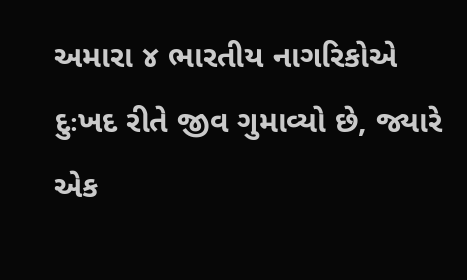અમારા ૪ ભારતીય નાગરિકોએ દુઃખદ રીતે જીવ ગુમાવ્યો છે, જ્યારે એક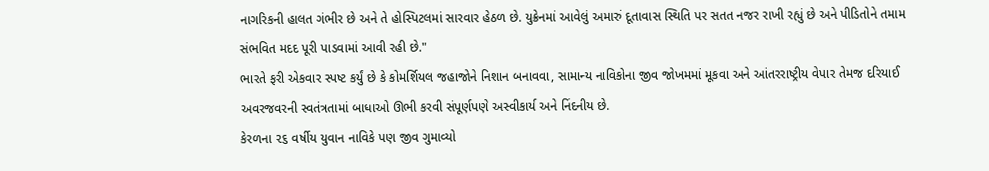નાગરિકની હાલત ગંભીર છે અને તે હોસ્પિટલમાં સારવાર હેઠળ છે. યુક્રેનમાં આવેલું અમારું દૂતાવાસ સ્થિતિ પર સતત નજર રાખી રહ્યું છે અને પીડિતોને તમામ સંભવિત મદદ પૂરી પાડવામાં આવી રહી છે."
ભારતે ફરી એકવાર સ્પષ્ટ કર્યું છે કે કોમર્શિયલ જહાજોને નિશાન બનાવવા, સામાન્ય નાવિકોના જીવ જોખમમાં મૂકવા અને આંતરરાષ્ટ્રીય વેપાર તેમજ દરિયાઈ અવરજવરની સ્વતંત્રતામાં બાધાઓ ઊભી કરવી સંપૂર્ણપણે અસ્વીકાર્ય અને નિંદનીય છે.
કેરળના ૨૬ વર્ષીય યુવાન નાવિકે પણ જીવ ગુમાવ્યો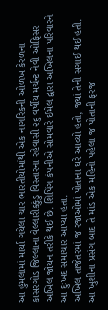આ હુમલામાં માર્યા ગયેલા ચાર ભારતીયોમાંથી એક નાગરિકની ઓળખ કેરળના કાસરગોડ જિલ્લાના વેલ્લારીક્કુંડુ વિસ્તારના રહેવાસી ૨૬ વર્ષીય મર્ચન્ટ નેવી ઓફિસર અખિલ જોયન તરીકે થઈ છે. શિપિંગ કંપનીએ સોમવારે ઈમેલ દ્વારા અખિલના પરિવારને આ દુઃખદ સમાચાર આપ્યા હતા.
અખિલ તાજેતરમાં જ રજાઓમાં પોતાના ઘરે આવ્યો હતો, જ્યાં તેની સગાઈ થઈ હતી. આ ખુશીના પ્રસંગ બાદ તે માંડ એક મહિનો પહેલા જ પોતાની ફરજ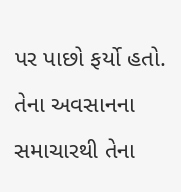પર પાછો ફર્યો હતો. તેના અવસાનના સમાચારથી તેના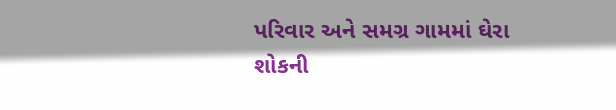પરિવાર અને સમગ્ર ગામમાં ઘેરા શોકની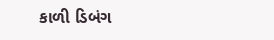કાળી ડિબંગ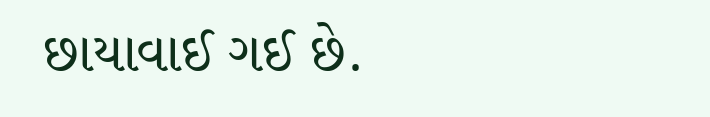છાયાવાઈ ગઈ છે.